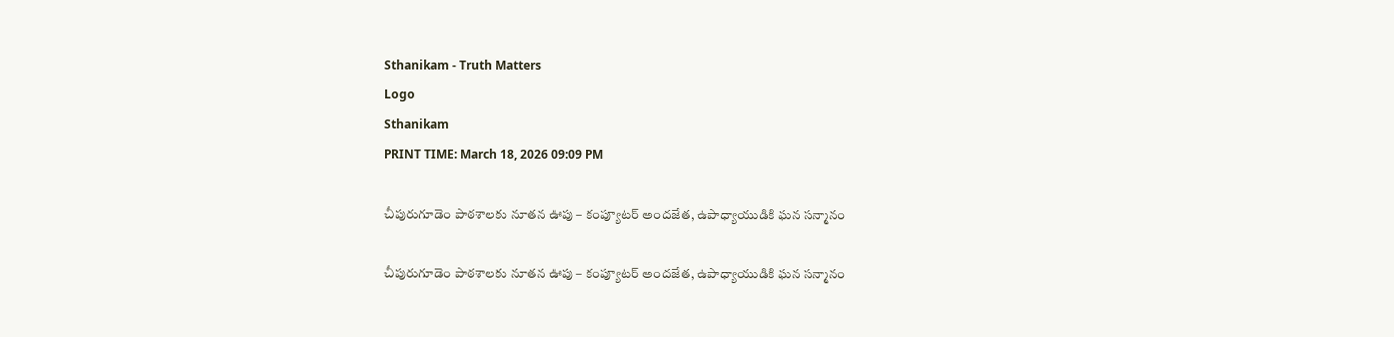Sthanikam - Truth Matters
Logo
Sthanikam
PRINT TIME: March 18, 2026 09:09 PM

చీపురుగూడెం పాఠశాలకు నూతన ఊపు – కంప్యూటర్ అందజేత, ఉపాధ్యాయుడికి ఘన సన్మానం

చీపురుగూడెం పాఠశాలకు నూతన ఊపు – కంప్యూటర్ అందజేత, ఉపాధ్యాయుడికి ఘన సన్మానం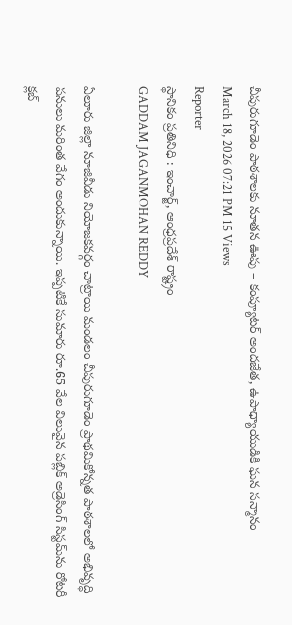చీపురుగూడెం పాఠశాలకు నూతన ఊపు – కంప్యూటర్ అందజేత, ఉపాధ్యాయుడికి ఘన సన్మానం
March 18, 2026 07:21 PM 15 Views
Reporter
స్థానికం ప్రతినిధి : ఇంచార్జ్, ఆంధ్రప్రదేశ్ రాష్ట్రం
GADDAM JAGANMOHAN REDDY

ఏలూరు జిల్లా నూజివీడు నియోజకవర్గం చాట్రాయి మండలం చీపురుగూడెం ప్రాథమికోన్నత పాఠశాలలో అభివృద్ధి పనులు మరింత వేగం అందుకున్నాయి. ఇప్పటికే సుమారు రూ.65 వేల విలువైన పబ్లిక్ అడ్రెసింగ్ సిస్టమ్‌ను రోటరీ క్లబ్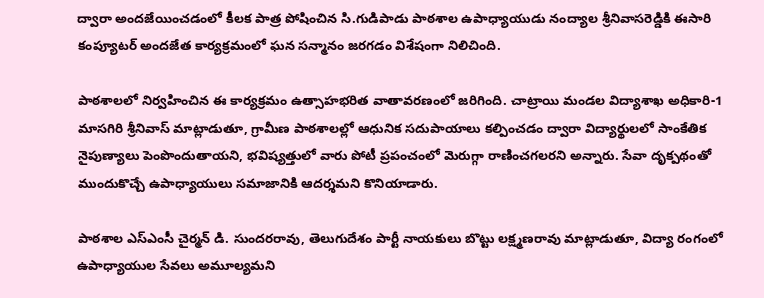ద్వారా అందజేయించడంలో కీలక పాత్ర పోషించిన సి.గుడిపాడు పాఠశాల ఉపాధ్యాయుడు నంద్యాల శ్రీనివాసరెడ్డికి ఈసారి కంప్యూటర్ అందజేత కార్యక్రమంలో ఘన సన్మానం జరగడం విశేషంగా నిలిచింది.

పాఠశాలలో నిర్వహించిన ఈ కార్యక్రమం ఉత్సాహభరిత వాతావరణంలో జరిగింది. చాట్రాయి మండల విద్యాశాఖ అధికారి-1 మాసగిరి శ్రీనివాస్ మాట్లాడుతూ, గ్రామీణ పాఠశాలల్లో ఆధునిక సదుపాయాలు కల్పించడం ద్వారా విద్యార్థులలో సాంకేతిక నైపుణ్యాలు పెంపొందుతాయని, భవిష్యత్తులో వారు పోటీ ప్రపంచంలో మెరుగ్గా రాణించగలరని అన్నారు. సేవా దృక్పథంతో ముందుకొచ్చే ఉపాధ్యాయులు సమాజానికి ఆదర్శమని కొనియాడారు.

పాఠశాల ఎస్ఎంసీ చైర్మన్ డి. సుందరరావు, తెలుగుదేశం పార్టీ నాయకులు బొట్టు లక్ష్మణరావు మాట్లాడుతూ, విద్యా రంగంలో ఉపాధ్యాయుల సేవలు అమూల్యమని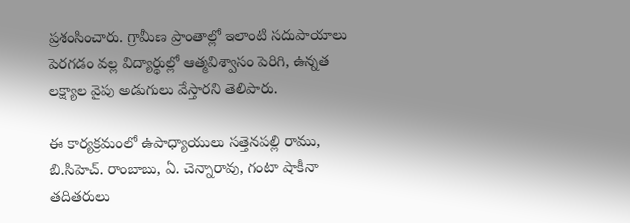ప్రశంసించారు. గ్రామీణ ప్రాంతాల్లో ఇలాంటి సదుపాయాలు పెరగడం వల్ల విద్యార్థుల్లో ఆత్మవిశ్వాసం పెరిగి, ఉన్నత లక్ష్యాల వైపు అడుగులు వేస్తారని తెలిపారు.

ఈ కార్యక్రమంలో ఉపాధ్యాయులు సత్తెనపల్లి రాము, బి.సిహెచ్. రాంబాబు, ఏ. చెన్నారావు, గంటా షాకీనా తదితరులు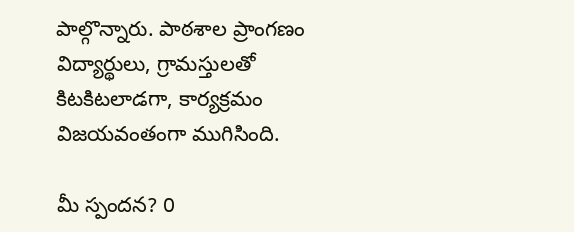పాల్గొన్నారు. పాఠశాల ప్రాంగణం విద్యార్థులు, గ్రామస్తులతో కిటకిటలాడగా, కార్యక్రమం విజయవంతంగా ముగిసింది.

మీ స్పందన? 0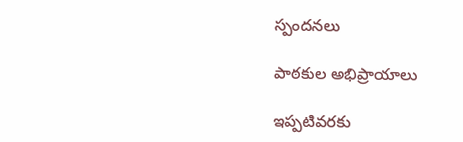స్పందనలు

పాఠకుల అభిప్రాయాలు

ఇప్పటివరకు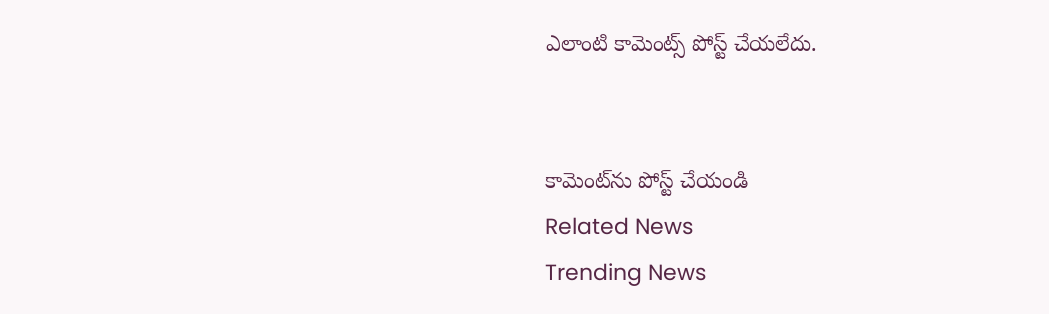ఎలాంటి కామెంట్స్ పోస్ట్ చేయలేదు.


కామెంట్‌ను పోస్ట్ చేయండి
Related News
Trending News